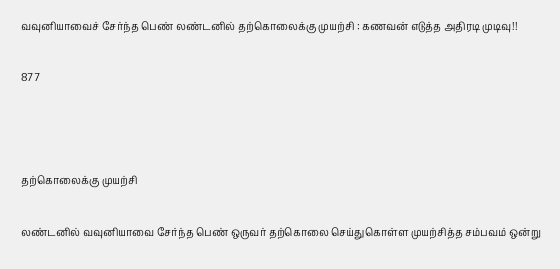வவுனியாவைச் சேர்ந்த பெண் லண்டனில் தற்கொலைக்கு முயற்சி : கணவன் எடுத்த அதிரடி முடிவு!!

877



தற்கொலைக்கு முயற்சி

லண்டனில் வவுனியாவை சேர்ந்த பெண் ஒருவர் தற்கொலை செய்துகொள்ள முயற்சித்த சம்பவம் ஒன்று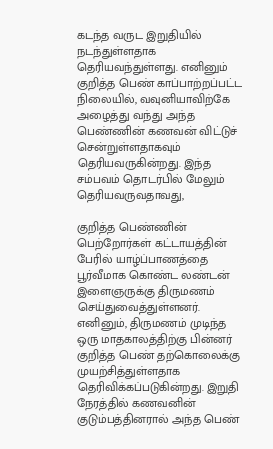கடந்த வருட இறுதியில் நடந்துள்ளதாக தெரியவந்துள்ளது. எனினும் குறித்த பெண் காப்பாற்றப்பட்ட நிலையில், வவுனியாவிற்கே அழைத்து வந்து அந்த பெண்ணின் கணவன் விட்டுச் சென்றுள்ளதாகவும் தெரியவருகின்றது. இந்த சம்பவம் தொடர்பில் மேலும் தெரியவருவதாவது,

குறித்த பெண்ணின் பெற்றோர்கள் கட்டாயத்தின் பேரில் யாழ்ப்பாணத்தை பூர்வீமாக கொண்ட லண்டன் இளைஞருக்கு திருமணம் செய்துவைத்துள்ளனர். எனினும், திருமணம் முடிந்த ஒரு மாதகாலத்திற்கு பின்னர் குறித்த பெண் தற்கொலைக்கு முயற்சித்துள்ளதாக தெரிவிக்கப்படுகின்றது. இறுதி நேரத்தில் கணவனின் குடும்பத்தினரால் அந்த பெண்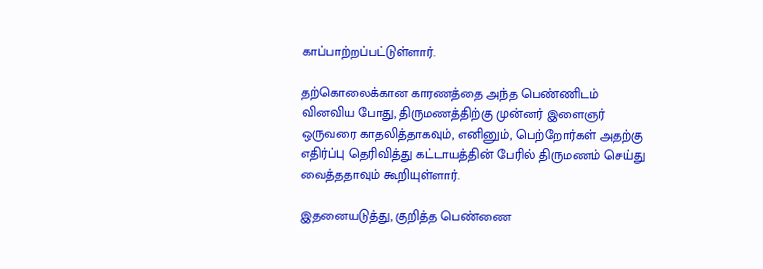காப்பாற்றப்பட்டுள்ளார்.

தற்கொலைக்கான காரணத்தை அந்த பெண்ணிடம் வினவிய போது, திருமணத்திற்கு முன்னர் இளைஞர் ஒருவரை காதலித்தாகவும், எனினும், பெற்றோர்கள் அதற்கு எதிர்ப்பு தெரிவித்து கட்டாயத்தின் பேரில் திருமணம் செய்து வைத்ததாவும் கூறியுள்ளார்.

இதனையடுத்து, குறித்த பெண்ணை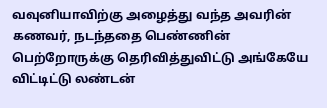வவுனியாவிற்கு அழைத்து வந்த அவரின் கணவர், நடந்ததை பெண்ணின் பெற்றோருக்கு தெரிவித்துவிட்டு அங்கேயே விட்டிட்டு லண்டன்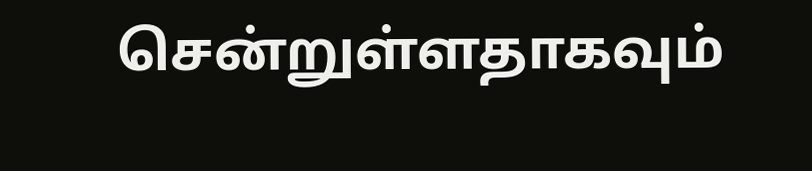சென்றுள்ளதாகவும்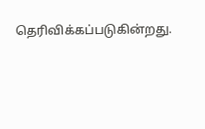தெரிவிக்கப்படுகின்றது.